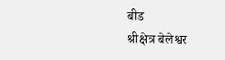बीड
श्रीक्षेत्र बेलेश्वर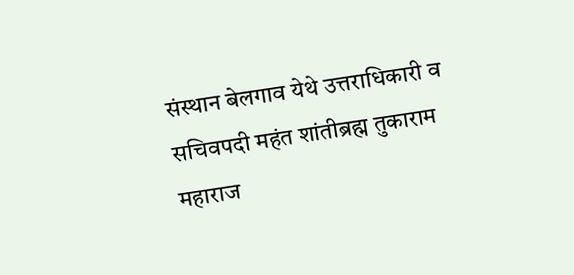संस्थान बेलगाव येथे उत्तराधिकारी व सचिवपदी महंत शांतीब्रह्म तुकाराम महाराज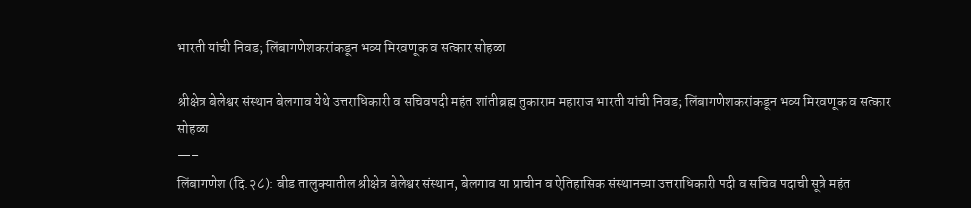भारती यांची निवड; लिंबागणेशकरांकडून भव्य मिरवणूक व सत्कार सोहळा

श्रीक्षेत्र बेलेश्वर संस्थान बेलगाव येथे उत्तराधिकारी व सचिवपदी महंत शांतीब्रह्म तुकाराम महाराज भारती यांची निवड; लिंबागणेशकरांकडून भव्य मिरवणूक व सत्कार सोहळा
—–
लिंबागणेश (दि.२८): बीड तालुक्यातील श्रीक्षेत्र बेलेश्वर संस्थान, बेलगाव या प्राचीन व ऐतिहासिक संस्थानच्या उत्तराधिकारी पदी व सचिव पदाची सूत्रे महंत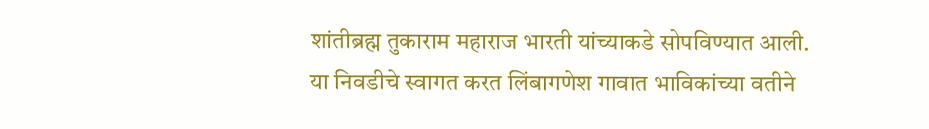शांतीब्रह्म तुकाराम महाराज भारती यांच्याकडे सोपविण्यात आली. या निवडीचे स्वागत करत लिंबागणेश गावात भाविकांच्या वतीने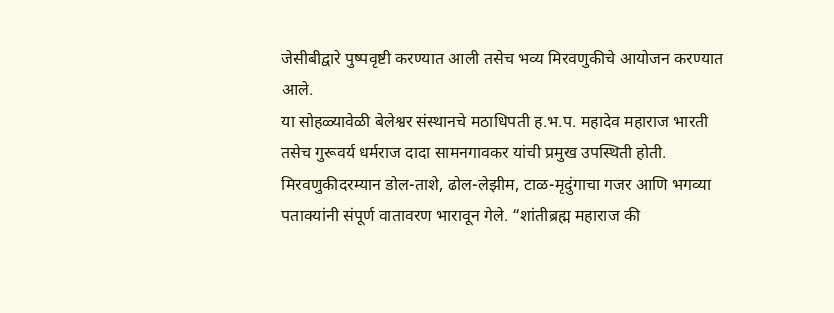जेसीबीद्वारे पुष्पवृष्टी करण्यात आली तसेच भव्य मिरवणुकीचे आयोजन करण्यात आले.
या सोहळ्यावेळी बेलेश्वर संस्थानचे मठाधिपती ह.भ.प. महादेव महाराज भारती तसेच गुरूवर्य धर्मराज दादा सामनगावकर यांची प्रमुख उपस्थिती होती.
मिरवणुकीदरम्यान डोल-ताशे, ढोल-लेझीम, टाळ-मृदुंगाचा गजर आणि भगव्या पताक्यांनी संपूर्ण वातावरण भारावून गेले. “शांतीब्रह्म महाराज की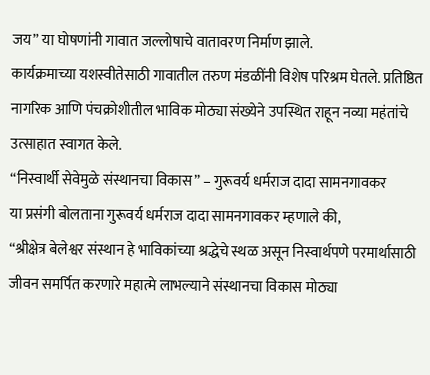जय” या घोषणांनी गावात जल्लोषाचे वातावरण निर्माण झाले.
कार्यक्रमाच्या यशस्वीतेसाठी गावातील तरुण मंडळींनी विशेष परिश्रम घेतले. प्रतिष्ठित नागरिक आणि पंचक्रोशीतील भाविक मोठ्या संख्येने उपस्थित राहून नव्या महंतांचे उत्साहात स्वागत केले.
“निस्वार्थी सेवेमुळे संस्थानचा विकास” – गुरूवर्य धर्मराज दादा सामनगावकर
या प्रसंगी बोलताना गुरूवर्य धर्मराज दादा सामनगावकर म्हणाले की,
“श्रीक्षेत्र बेलेश्वर संस्थान हे भाविकांच्या श्रद्धेचे स्थळ असून निस्वार्थपणे परमार्थासाठी जीवन समर्पित करणारे महात्मे लाभल्याने संस्थानचा विकास मोठ्या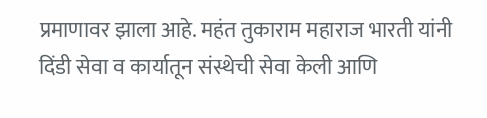प्रमाणावर झाला आहे. महंत तुकाराम महाराज भारती यांनी दिंडी सेवा व कार्यातून संस्थेची सेवा केली आणि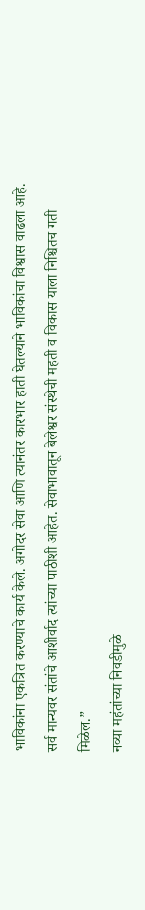भाविकांना एकत्रित करण्याचे कार्य केले. अगोदर सेवा आणि त्यानंतर कारभार हाती घेतल्याने भाविकांचा विश्वास वाढला आहे. सर्व मान्यवर संतांचे आशीर्वाद त्यांच्या पाठीशी आहेत. सेवाभावातून बेलेश्वर संस्थेची महती व विकास याला निश्चितच गती मिळेल.”
नव्या महंतांच्या निवडीमुळे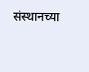संस्थानच्या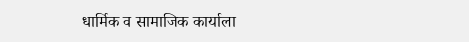धार्मिक व सामाजिक कार्याला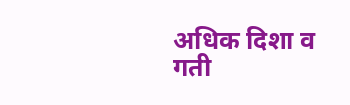अधिक दिशा व गती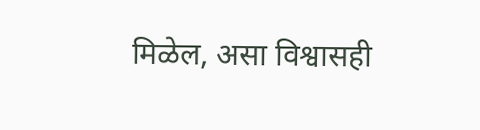मिळेल, असा विश्वासही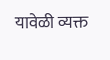यावेळी व्यक्त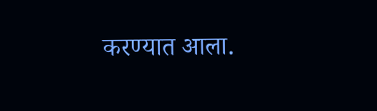करण्यात आला.